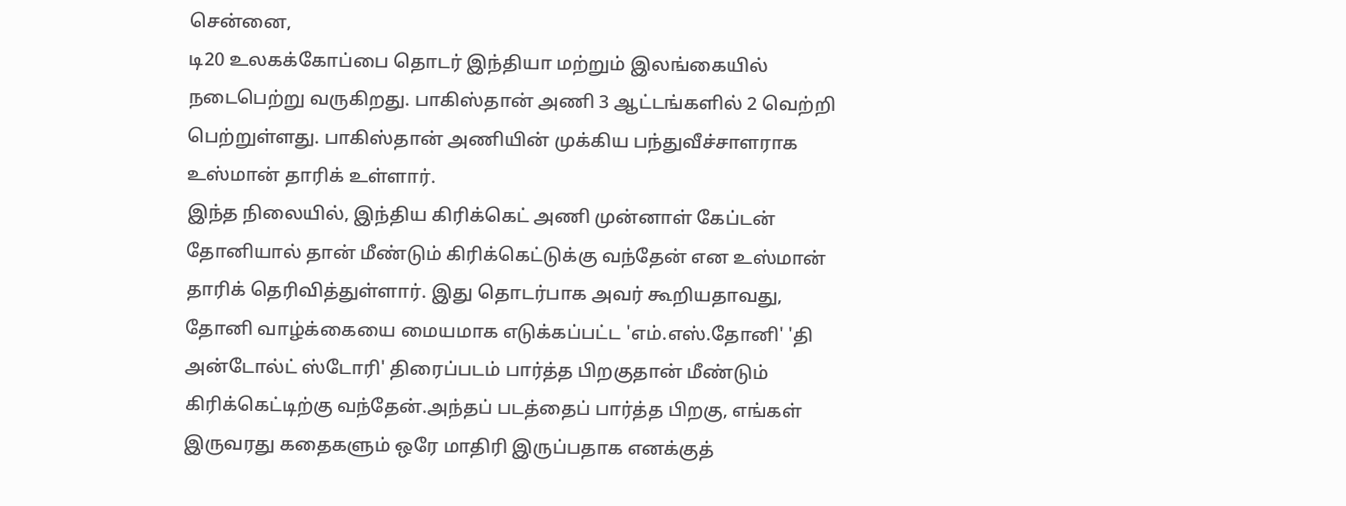சென்னை,
டி20 உலகக்கோப்பை தொடர் இந்தியா மற்றும் இலங்கையில் நடைபெற்று வருகிறது. பாகிஸ்தான் அணி 3 ஆட்டங்களில் 2 வெற்றி பெற்றுள்ளது. பாகிஸ்தான் அணியின் முக்கிய பந்துவீச்சாளராக உஸ்மான் தாரிக் உள்ளார்.
இந்த நிலையில், இந்திய கிரிக்கெட் அணி முன்னாள் கேப்டன் தோனியால் தான் மீண்டும் கிரிக்கெட்டுக்கு வந்தேன் என உஸ்மான் தாரிக் தெரிவித்துள்ளார். இது தொடர்பாக அவர் கூறியதாவது,
தோனி வாழ்க்கையை மையமாக எடுக்கப்பட்ட 'எம்.எஸ்.தோனி' 'தி அன்டோல்ட் ஸ்டோரி' திரைப்படம் பார்த்த பிறகுதான் மீண்டும் கிரிக்கெட்டிற்கு வந்தேன்.அந்தப் படத்தைப் பார்த்த பிறகு, எங்கள் இருவரது கதைகளும் ஒரே மாதிரி இருப்பதாக எனக்குத்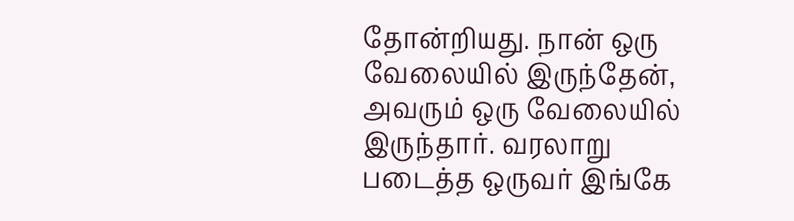தோன்றியது. நான் ஒரு வேலையில் இருந்தேன், அவரும் ஒரு வேலையில் இருந்தார். வரலாறு படைத்த ஒருவர் இங்கே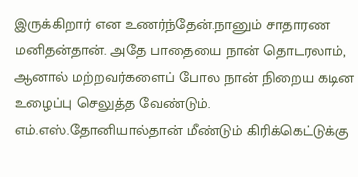இருக்கிறார் என உணர்ந்தேன்.நானும் சாதாரண மனிதன்தான். அதே பாதையை நான் தொடரலாம், ஆனால் மற்றவர்களைப் போல நான் நிறைய கடின உழைப்பு செலுத்த வேண்டும். எம்.எஸ்.தோனியால்தான் மீண்டும் கிரிக்கெட்டுக்கு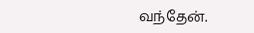வந்தேன்.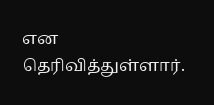என தெரிவித்துள்ளார்.